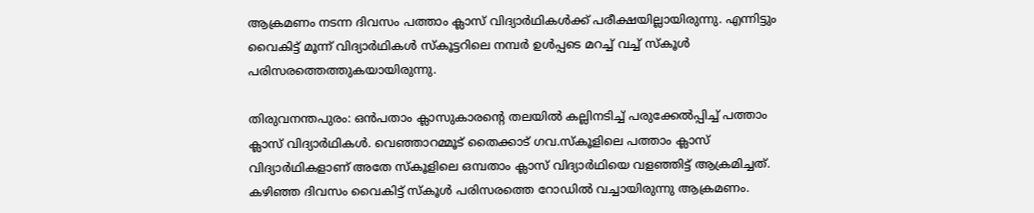ആക്രമണം നടന്ന ദിവസം പത്താം ക്ലാസ് വിദ്യാർഥികൾക്ക് പരീക്ഷയില്ലായിരുന്നു. എന്നിട്ടും വൈകിട്ട് മൂന്ന് വിദ്യാർഥികൾ സ്കൂട്ടറിലെ നമ്പർ ഉൾപ്പടെ മറച്ച് വച്ച് സ്കൂൾ പരിസരത്തെത്തുകയായിരുന്നു.

തിരുവനന്തപുരം: ഒൻപതാം ക്ലാസുകാരന്റെ തലയിൽ കല്ലിനടിച്ച് പരുക്കേൽപ്പിച്ച് പത്താം ക്ലാസ് വിദ്യാർഥികൾ. വെഞ്ഞാറമ്മൂട് തൈക്കാട് ഗവ.സ്കൂളിലെ പത്താം ക്ലാസ് വിദ്യാർഥികളാണ് അതേ സ്‌കൂളിലെ ഒമ്പതാം ക്ലാസ് വിദ്യാർഥിയെ വളഞ്ഞിട്ട് ആക്രമിച്ചത്. കഴിഞ്ഞ ദിവസം വൈകിട്ട് സ്കൂൾ പരിസരത്തെ റോഡിൽ വച്ചായിരുന്നു ആക്രമണം.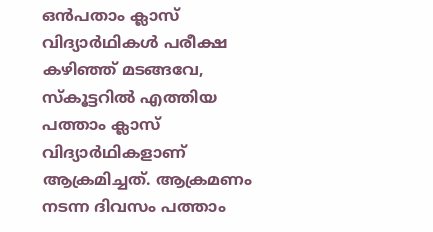ഒൻപതാം ക്ലാസ് വിദ്യാർഥികൾ പരീക്ഷ കഴിഞ്ഞ് മടങ്ങവേ, സ്കൂട്ടറിൽ എത്തിയ പത്താം ക്ലാസ് വിദ്യാർഥികളാണ് ആക്രമിച്ചത്. ആക്രമണം നടന്ന ദിവസം പത്താം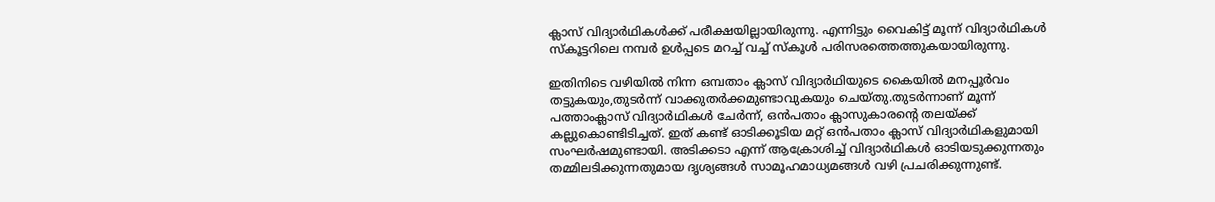ക്ലാസ് വിദ്യാർഥികൾക്ക് പരീക്ഷയില്ലായിരുന്നു. എന്നിട്ടും വൈകിട്ട് മൂന്ന് വിദ്യാർഥികൾ സ്കൂട്ടറിലെ നമ്പർ ഉൾപ്പടെ മറച്ച് വച്ച് സ്കൂൾ പരിസരത്തെത്തുകയായിരുന്നു.

ഇതിനിടെ വഴിയിൽ നിന്ന ഒമ്പതാം ക്ലാസ് വിദ്യാർഥിയുടെ കൈയിൽ മനപ്പൂർവം തട്ടുകയും,തുടർന്ന് വാക്കുതർക്കമുണ്ടാവുകയും ചെയ്തു.തുടർന്നാണ് മൂന്ന് പത്താംക്ലാസ് വിദ്യാർഥികൾ ചേർന്ന്, ഒൻപതാം ക്ലാസുകാരന്റെ തലയ്ക്ക് കല്ലുകൊണ്ടിടിച്ചത്. ഇത് കണ്ട് ഓടിക്കൂടിയ മറ്റ് ഒൻപതാം ക്ലാസ് വിദ്യാർഥികളുമായി സംഘർഷമുണ്ടായി. അടിക്കടാ എന്ന് ആക്രോശിച്ച് വിദ്യാർഥികൾ ഓടിയടുക്കുന്നതും തമ്മിലടിക്കുന്നതുമായ ദൃശ്യങ്ങൾ സാമൂഹമാധ്യമങ്ങൾ വഴി പ്രചരിക്കുന്നുണ്ട്.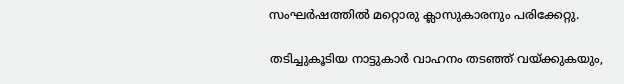സംഘർഷത്തിൽ മറ്റൊരു ക്ലാസുകാരനും പരിക്കേറ്റു.

തടിച്ചുകൂടിയ നാട്ടുകാർ വാഹനം തടഞ്ഞ് വയ്ക്കുകയും,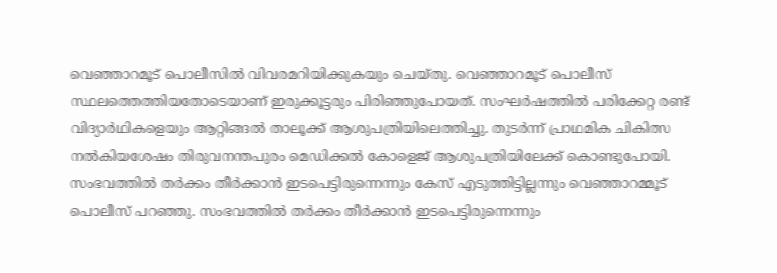വെഞ്ഞാറമൂട് പൊലീസിൽ വിവരമറിയിക്കുകയും ചെയ്തു. വെഞ്ഞാറമൂട് പൊലീസ് സ്ഥലത്തെത്തിയതോടെയാണ് ഇരുക്കൂട്ടരും പിരിഞ്ഞുപോയത്. സംഘർഷത്തിൽ പരിക്കേറ്റ രണ്ട് വിദ്യാർഥികളെയും ആറ്റിങ്ങൽ താലൂക്ക് ആശുപത്രിയിലെത്തിച്ചു. തുടർന്ന് പ്രാഥമിക ചികിത്സ നൽകിയശേഷം തിരുവനന്തപുരം മെഡിക്കൽ കോളെജ് ആശുപത്രിയിലേക്ക് കൊണ്ടുപോയി. സംഭവത്തിൽ തർക്കം തീർക്കാൻ ഇടപെട്ടിരുന്നെന്നും കേസ് എടുത്തിട്ടില്ലന്നും വെഞ്ഞാറമ്മൂട് പൊലീസ് പറഞ്ഞു. സംഭവത്തിൽ തർക്കം തീർക്കാൻ ഇടപെട്ടിരുന്നെന്നും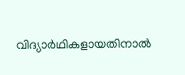വിദ്യാർഥികളായതിനാൽ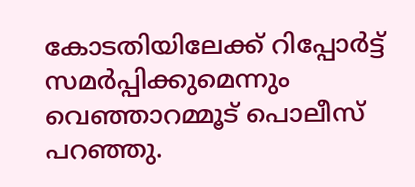കോടതിയിലേക്ക് റിപ്പോർട്ട് സമർപ്പിക്കുമെന്നും വെഞ്ഞാറമ്മൂട് പൊലീസ് പറഞ്ഞു.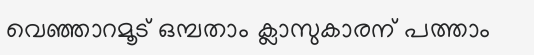വെഞ്ഞാറമൂട് ഒമ്പതാം ക്ലാസുകാരന് പത്താം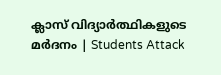ക്ലാസ് വിദ്യാർത്ഥികളുടെ മർദനം | Students Attack